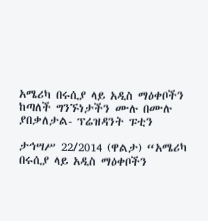አሜሪካ በሩሲያ ላይ አዲስ ማዕቀቦችን ከጣለች ግንኙነታችን ሙሉ በሙሉ ያበቃለታል- ፕሬዝዳንት ፑቲን

ታኅሣሥ 22/2014 (ዋልታ) “አሜሪካ በሩሲያ ላይ አዲስ ማዕቀቦችን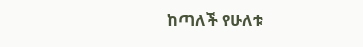ከጣለች የሁለቱ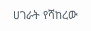ሀገራት የሻከረው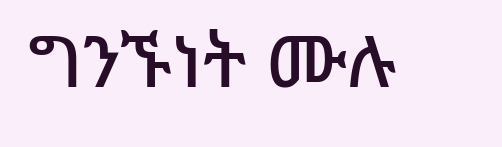ግንኙነት ሙሉ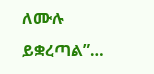ለሙሉ ይቋረጣል”…